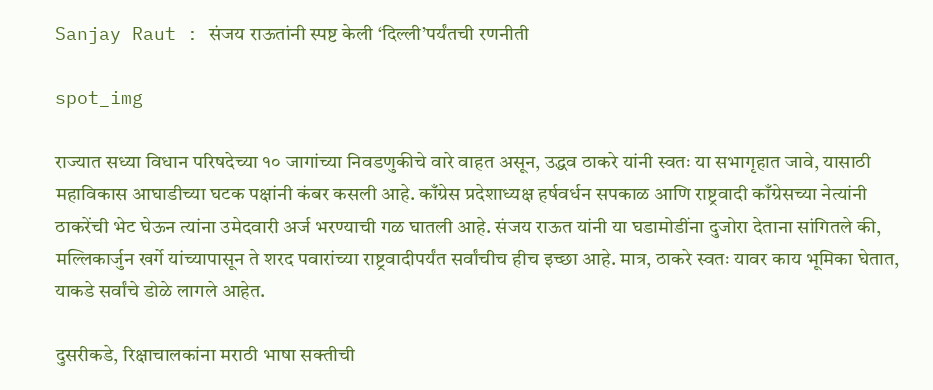Sanjay Raut : संजय राऊतांनी स्पष्ट केली ‘दिल्ली’पर्यंतची रणनीती

spot_img

राज्यात सध्या विधान परिषदेच्या १० जागांच्या निवडणुकीचे वारे वाहत असून, उद्धव ठाकरे यांनी स्वतः या सभागृहात जावे, यासाठी महाविकास आघाडीच्या घटक पक्षांनी कंबर कसली आहे. काँग्रेस प्रदेशाध्यक्ष हर्षवर्धन सपकाळ आणि राष्ट्रवादी काँग्रेसच्या नेत्यांनी ठाकरेंची भेट घेऊन त्यांना उमेदवारी अर्ज भरण्याची गळ घातली आहे. संजय राऊत यांनी या घडामोडींना दुजोरा देताना सांगितले की, मल्लिकार्जुन खर्गे यांच्यापासून ते शरद पवारांच्या राष्ट्रवादीपर्यंत सर्वांचीच हीच इच्छा आहे. मात्र, ठाकरे स्वतः यावर काय भूमिका घेतात, याकडे सर्वांचे डोळे लागले आहेत.

दुसरीकडे, रिक्षाचालकांना मराठी भाषा सक्तीची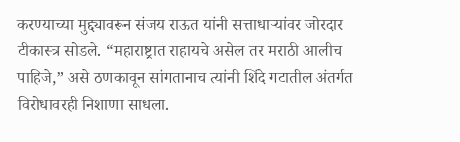करण्याच्या मुद्द्यावरून संजय राऊत यांनी सत्ताधाऱ्यांवर जोरदार टीकास्त्र सोडले. “महाराष्ट्रात राहायचे असेल तर मराठी आलीच पाहिजे,” असे ठणकावून सांगतानाच त्यांनी शिंदे गटातील अंतर्गत विरोधावरही निशाणा साधला.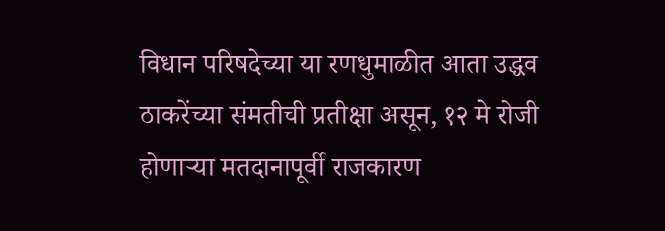विधान परिषदेच्या या रणधुमाळीत आता उद्धव ठाकरेंच्या संमतीची प्रतीक्षा असून, १२ मे रोजी होणाऱ्या मतदानापूर्वी राजकारण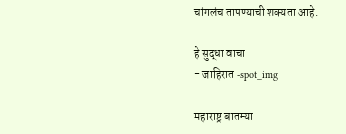चांगलंच तापण्याची शक्यता आहे.

हे सुद्धा वाचा
- जाहिरात -spot_img

महाराष्ट्र बातम्या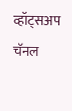व्हॉट्सअप चॅनल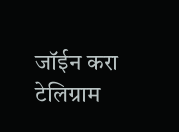जॉईन करा
टेलिग्राम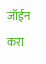जॉईन करा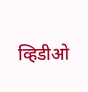व्हिडीओ